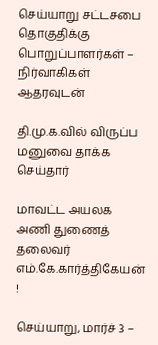செய்யாறு சட்டசபை தொகுதிக்கு பொறுப்பாளர்கள் – நிர்வாகிகள் ஆதரவுடன்

தி.மு.க.வில் விருப்ப மனுவை தாக்க செய்தார்

மாவட்ட அயலக அணி துணைத் தலைவர் எம்.கே.கார்த்திகேயன் !

செய்யாறு, மார்ச் 3 –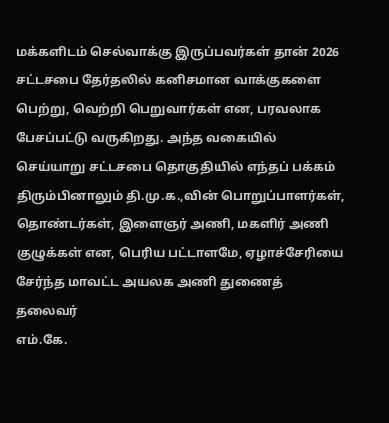மக்களிடம் செல்வாக்கு இருப்பவர்கள் தான் 2026 சட்டசபை தேர்தலில் கனிசமான வாக்குகளை பெற்று, வெற்றி பெறுவார்கள் என, பரவலாக பேசப்பட்டு வருகிறது. அந்த வகையில் செய்யாறு சட்டசபை தொகுதியில் எந்தப் பக்கம் திரும்பினாலும் தி.மு.க.,வின் பொறுப்பாளர்கள், தொண்டர்கள், இளைஞர் அணி, மகளிர் அணி குழுக்கள் என, பெரிய பட்டாளமே, ஏழாச்சேரியை சேர்ந்த மாவட்ட அயலக அணி துணைத் தலைவர்
எம்.கே.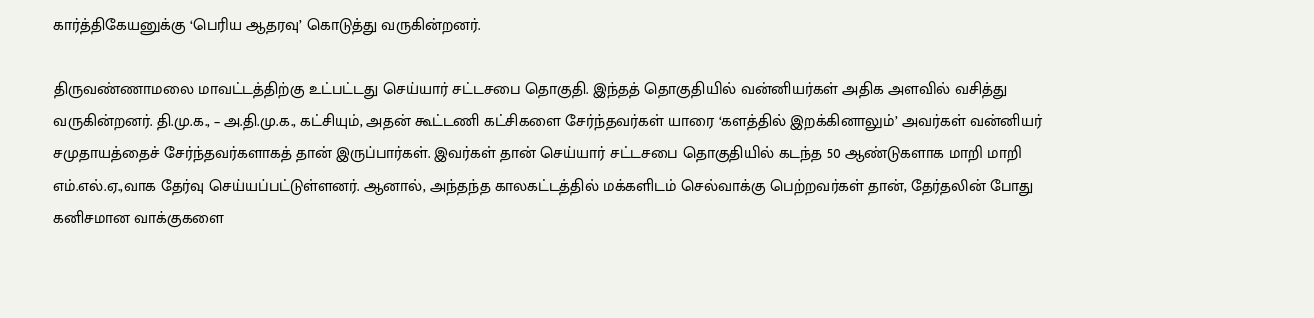கார்த்திகேயனுக்கு ‘பெரிய ஆதரவு’ கொடுத்து வருகின்றனர்.

திருவண்ணாமலை மாவட்டத்திற்கு உட்பட்டது செய்யார் சட்டசபை தொகுதி. இந்தத் தொகுதியில் வன்னியர்கள் அதிக அளவில் வசித்து வருகின்றனர். தி.மு.க., – அ.தி.மு.க., கட்சியும், அதன் கூட்டணி கட்சிகளை சேர்ந்தவர்கள் யாரை ‘களத்தில் இறக்கினாலும்’ அவர்கள் வன்னியர் சமுதாயத்தைச் சேர்ந்தவர்களாகத் தான் இருப்பார்கள். இவர்கள் தான் செய்யார் சட்டசபை தொகுதியில் கடந்த 50 ஆண்டுகளாக மாறி மாறி எம்.எல்.ஏ.,வாக தேர்வு செய்யப்பட்டுள்ளனர். ஆனால், அந்தந்த காலகட்டத்தில் மக்களிடம் செல்வாக்கு பெற்றவர்கள் தான், தேர்தலின் போது கனிசமான வாக்குகளை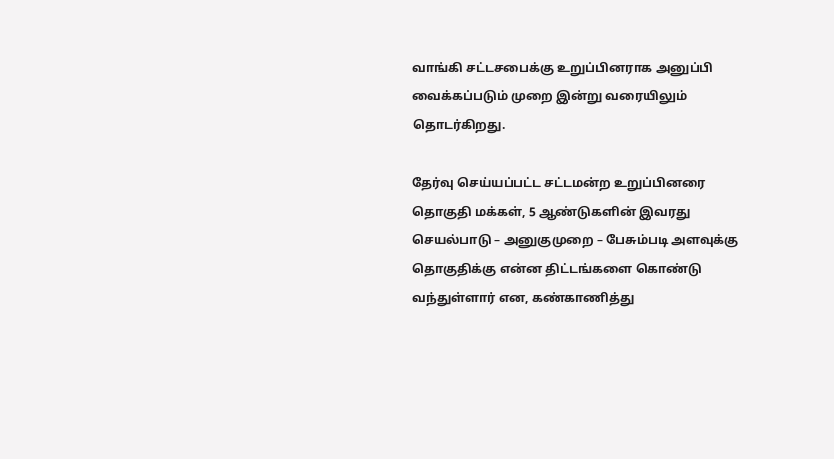வாங்கி சட்டசபைக்கு உறுப்பினராக அனுப்பி வைக்கப்படும் முறை இன்று வரையிலும் தொடர்கிறது.

தேர்வு செய்யப்பட்ட சட்டமன்ற உறுப்பினரை தொகுதி மக்கள், 5 ஆண்டுகளின் இவரது செயல்பாடு – அனுகுமுறை – பேசும்படி அளவுக்கு தொகுதிக்கு என்ன திட்டங்களை கொண்டு வந்துள்ளார் என, கண்காணித்து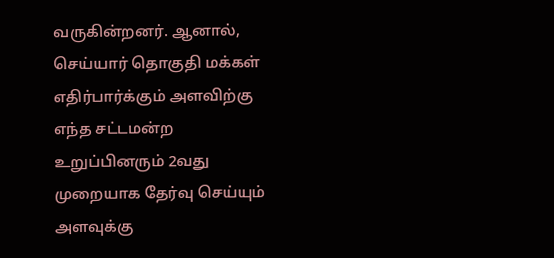வருகின்றனர். ஆனால், செய்யார் தொகுதி மக்கள் எதிர்பார்க்கும் அளவிற்கு எந்த சட்டமன்ற உறுப்பினரும் 2வது முறையாக தேர்வு செய்யும் அளவுக்கு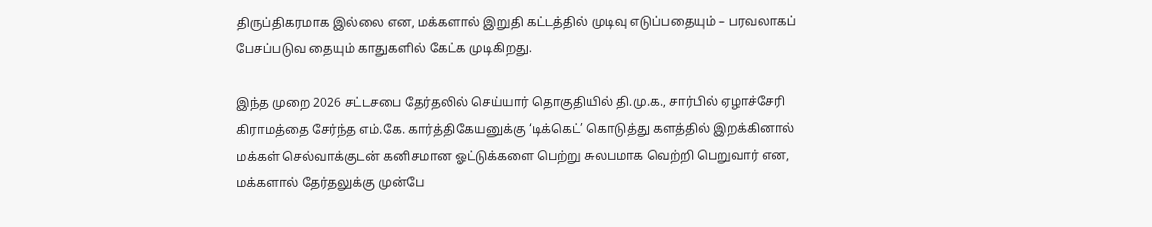திருப்திகரமாக இல்லை என, மக்களால் இறுதி கட்டத்தில் முடிவு எடுப்பதையும் – பரவலாகப் பேசப்படுவ தையும் காதுகளில் கேட்க முடிகிறது.

இந்த முறை 2026 சட்டசபை தேர்தலில் செய்யார் தொகுதியில் தி.மு.க., சார்பில் ஏழாச்சேரி கிராமத்தை சேர்ந்த எம்.கே. கார்த்திகேயனுக்கு ‘டிக்கெட்’ கொடுத்து களத்தில் இறக்கினால் மக்கள் செல்வாக்குடன் கனிசமான ஓட்டுக்களை பெற்று சுலபமாக வெற்றி பெறுவார் என, மக்களால் தேர்தலுக்கு முன்பே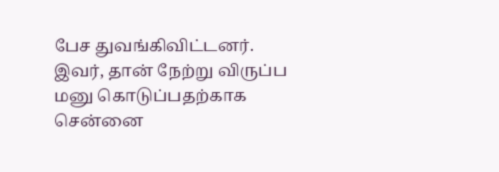பேச துவங்கிவிட்டனர். இவர், தான் நேற்று விருப்ப மனு கொடுப்பதற்காக சென்னை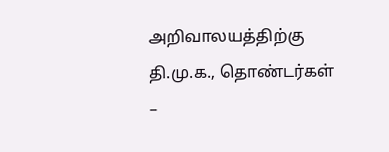அறிவாலயத்திற்கு தி.மு.க., தொண்டர்கள் –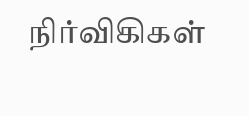நிர்விகிகள்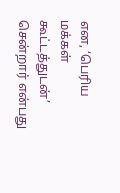என, ‘பெரிய மக்கள் கூட்டத்துடன்’ சென்றார் என்பது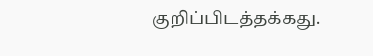குறிப்பிடத்தக்கது.